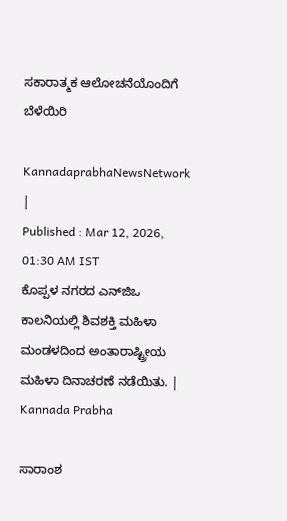ಸಕಾರಾತ್ಮಕ ಆಲೋಚನೆಯೊಂದಿಗೆ ಬೆಳೆಯಿರಿ

KannadaprabhaNewsNetwork |
Published : Mar 12, 2026, 01:30 AM IST
ಕೊಪ್ಪಳ ನಗರದ ಎನ್‌ಜಿಒ ಕಾಲನಿಯಲ್ಲಿ ಶಿವಶಕ್ತಿ ಮಹಿಳಾ ಮಂಡಳದಿಂದ ಅಂತಾರಾಷ್ಟ್ರೀಯ ಮಹಿಳಾ ದಿನಾಚರಣೆ ನಡೆಯಿತು. | Kannada Prabha

ಸಾರಾಂಶ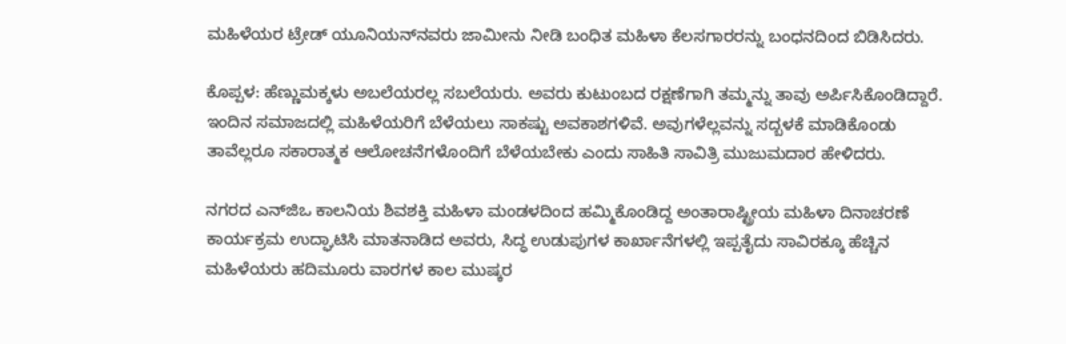ಮಹಿಳೆಯರ ಟ್ರೇಡ್‌ ಯೂನಿಯನ್‌ನವರು ಜಾಮೀನು ನೀಡಿ ಬಂಧಿತ ಮಹಿಳಾ ಕೆಲಸಗಾರರನ್ನು ಬಂಧನದಿಂದ ಬಿಡಿಸಿದರು.

ಕೊಪ್ಪಳ: ಹೆಣ್ಣುಮಕ್ಕಳು ಅಬಲೆಯರಲ್ಲ ಸಬಲೆಯರು. ಅವರು ಕುಟುಂಬದ ರಕ್ಷಣೆಗಾಗಿ ತಮ್ಮನ್ನು ತಾವು ಅರ್ಪಿಸಿಕೊಂಡಿದ್ದಾರೆ. ಇಂದಿನ ಸಮಾಜದಲ್ಲಿ ಮಹಿಳೆಯರಿಗೆ ಬೆಳೆಯಲು ಸಾಕಷ್ಟು ಅವಕಾಶಗಳಿವೆ. ಅವುಗಳೆಲ್ಲವನ್ನು ಸದ್ಬಳಕೆ ಮಾಡಿಕೊಂಡು ತಾವೆಲ್ಲರೂ ಸಕಾರಾತ್ಮಕ ಆಲೋಚನೆಗಳೊಂದಿಗೆ ಬೆಳೆಯಬೇಕು ಎಂದು ಸಾಹಿತಿ ಸಾವಿತ್ರಿ ಮುಜುಮದಾರ ಹೇಳಿದರು.

ನಗರದ ಎನ್‌ಜಿಒ ಕಾಲನಿಯ ಶಿವಶಕ್ತಿ ಮಹಿಳಾ ಮಂಡಳದಿಂದ ಹಮ್ಮಿಕೊಂಡಿದ್ದ ಅಂತಾರಾಷ್ಟ್ರೀಯ ಮಹಿಳಾ ದಿನಾಚರಣೆ ಕಾರ್ಯಕ್ರಮ ಉದ್ಘಾಟಿಸಿ ಮಾತನಾಡಿದ ಅವರು, ಸಿದ್ಧ ಉಡುಪುಗಳ ಕಾರ್ಖಾನೆಗಳಲ್ಲಿ ಇಪ್ಪತೈದು ಸಾವಿರಕ್ಕೂ ಹೆಚ್ಚಿನ ಮಹಿಳೆಯರು ಹದಿಮೂರು ವಾರಗಳ ಕಾಲ ಮುಷ್ಕರ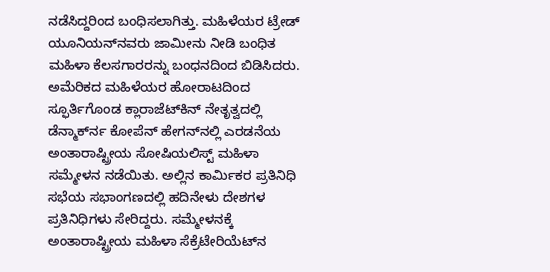ನಡೆಸಿದ್ದರಿಂದ ಬಂಧಿಸಲಾಗಿತ್ತು. ಮಹಿಳೆಯರ ಟ್ರೇಡ್‌ ಯೂನಿಯನ್‌ನವರು ಜಾಮೀನು ನೀಡಿ ಬಂಧಿತ ಮಹಿಳಾ ಕೆಲಸಗಾರರನ್ನು ಬಂಧನದಿಂದ ಬಿಡಿಸಿದರು. ಅಮೆರಿಕದ ಮಹಿಳೆಯರ ಹೋರಾಟದಿಂದ ಸ್ಫೂರ್ತಿಗೊಂಡ ಕ್ಲಾರಾಜೆಟ್‍ಕಿನ್ ನೇತೃತ್ವದಲ್ಲಿ ಡೆನ್ಮಾರ್ಕ್‍ನ ಕೋಪೆನ್‌ ಹೇಗನ್‍ನಲ್ಲಿ ಎರಡನೆಯ ಅಂತಾರಾಷ್ಟ್ರೀಯ ಸೋಷಿಯಲಿಸ್ಟ್ ಮಹಿಳಾ ಸಮ್ಮೇಳನ ನಡೆಯಿತು. ಅಲ್ಲಿನ ಕಾರ್ಮಿಕರ ಪ್ರತಿನಿಧಿ ಸಭೆಯ ಸಭಾಂಗಣದಲ್ಲಿ ಹದಿನೇಳು ದೇಶಗಳ ಪ್ರತಿನಿಧಿಗಳು ಸೇರಿದ್ದರು. ಸಮ್ಮೇಳನಕ್ಕೆ ಅಂತಾರಾಷ್ಟ್ರೀಯ ಮಹಿಳಾ ಸೆಕ್ರೆಟೇರಿಯೆಟ್‍ನ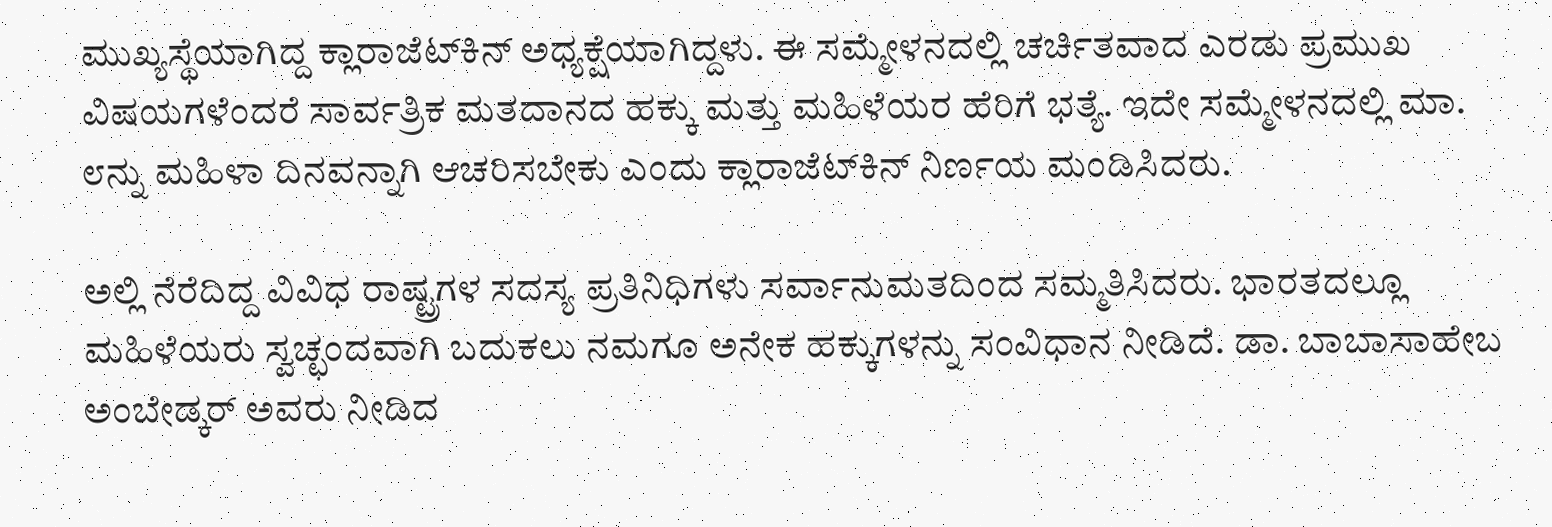ಮುಖ್ಯಸ್ಥೆಯಾಗಿದ್ದ ಕ್ಲಾರಾಜೆಟ್‍ಕಿನ್ ಅಧ್ಯಕ್ಷೆಯಾಗಿದ್ದಳು. ಈ ಸಮ್ಮೇಳನದಲ್ಲಿ ಚರ್ಚಿತವಾದ ಎರಡು ಪ್ರಮುಖ ವಿಷಯಗಳೆಂದರೆ ಸಾರ್ವತ್ರಿಕ ಮತದಾನದ ಹಕ್ಕು ಮತ್ತು ಮಹಿಳೆಯರ ಹೆರಿಗೆ ಭತ್ಯೆ. ಇದೇ ಸಮ್ಮೇಳನದಲ್ಲಿ ಮಾ. ೮ನ್ನು ಮಹಿಳಾ ದಿನವನ್ನಾಗಿ ಆಚರಿಸಬೇಕು ಎಂದು ಕ್ಲಾರಾಜೆಟ್‌ಕಿನ್‌ ನಿರ್ಣಯ ಮಂಡಿಸಿದರು.

ಅಲ್ಲಿ ನೆರೆದಿದ್ದ ವಿವಿಧ ರಾಷ್ಟ್ರಗಳ ಸದಸ್ಯ ಪ್ರತಿನಿಧಿಗಳು ಸರ್ವಾನುಮತದಿಂದ ಸಮ್ಮತಿಸಿದರು. ಭಾರತದಲ್ಲೂ ಮಹಿಳೆಯರು ಸ್ವಚ್ಛಂದವಾಗಿ ಬದುಕಲು ನಮಗೂ ಅನೇಕ ಹಕ್ಕುಗಳನ್ನು ಸಂವಿಧಾನ ನೀಡಿದೆ. ಡಾ. ಬಾಬಾಸಾಹೇಬ ಅಂಬೇಡ್ಕರ್‌ ಅವರು ನೀಡಿದ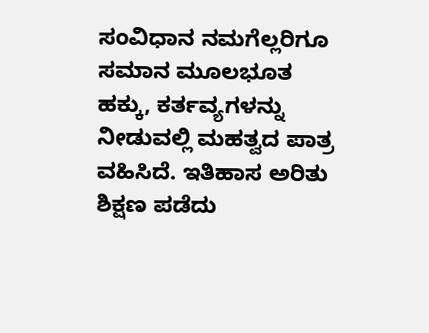ಸಂವಿಧಾನ ನಮಗೆಲ್ಲರಿಗೂ ಸಮಾನ ಮೂಲಭೂತ ಹಕ್ಕು, ಕರ್ತವ್ಯಗಳನ್ನು ನೀಡುವಲ್ಲಿ ಮಹತ್ವದ ಪಾತ್ರ ವಹಿಸಿದೆ. ಇತಿಹಾಸ ಅರಿತು ಶಿಕ್ಷಣ ಪಡೆದು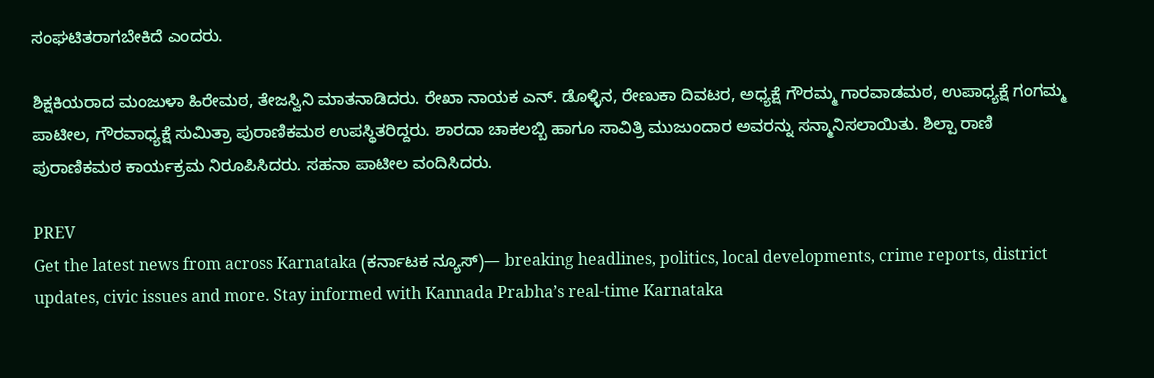ಸಂಘಟಿತರಾಗಬೇಕಿದೆ ಎಂದರು.

ಶಿಕ್ಷಕಿಯರಾದ ಮಂಜುಳಾ ಹಿರೇಮಠ, ತೇಜಸ್ವಿನಿ ಮಾತನಾಡಿದರು. ರೇಖಾ ನಾಯಕ ಎನ್. ಡೊಳ್ಳಿನ, ರೇಣುಕಾ ದಿವಟರ, ಅಧ್ಯಕ್ಷೆ ಗೌರಮ್ಮ ಗಾರವಾಡಮಠ, ಉಪಾಧ್ಯಕ್ಷೆ ಗಂಗಮ್ಮ ಪಾಟೀಲ, ಗೌರವಾಧ್ಯಕ್ಷೆ ಸುಮಿತ್ರಾ ಪುರಾಣಿಕಮಠ ಉಪಸ್ಥಿತರಿದ್ದರು. ಶಾರದಾ ಚಾಕಲಬ್ಬಿ ಹಾಗೂ ಸಾವಿತ್ರಿ ಮುಜುಂದಾರ ಅವರನ್ನು ಸನ್ಮಾನಿಸಲಾಯಿತು. ಶಿಲ್ಪಾ ರಾಣಿ ಪುರಾಣಿಕಮಠ ಕಾರ್ಯಕ್ರಮ ನಿರೂಪಿಸಿದರು. ಸಹನಾ ಪಾಟೀಲ ವಂದಿಸಿದರು.

PREV
Get the latest news from across Karnataka (ಕರ್ನಾಟಕ ನ್ಯೂಸ್)— breaking headlines, politics, local developments, crime reports, district updates, civic issues and more. Stay informed with Kannada Prabha’s real‑time Karnataka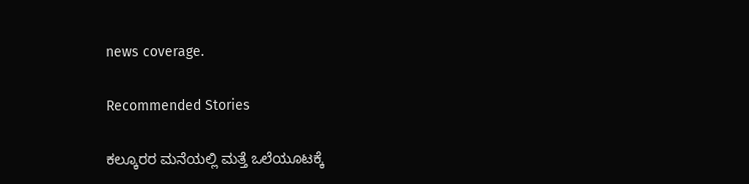news coverage.

Recommended Stories

ಕಲ್ಕೂರರ ಮನೆಯಲ್ಲಿ ಮತ್ತೆ ಒಲೆಯೂಟಕ್ಕೆ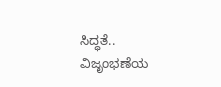ಸಿದ್ಧತೆ..
ವಿಜೃಂಭಣೆಯ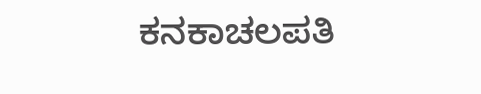ಕನಕಾಚಲಪತಿ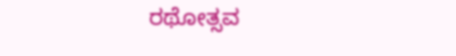ರಥೋತ್ಸವ